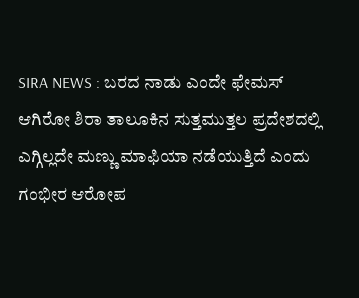SIRA NEWS : ಬರದ ನಾಡು ಎಂದೇ ಫೇಮಸ್ ಆಗಿರೋ ಶಿರಾ ತಾಲೂಕಿನ ಸುತ್ತಮುತ್ತಲ ಪ್ರದೇಶದಲ್ಲಿ ಎಗ್ಗಿಲ್ಲದೇ ಮಣ್ಣು ಮಾಫಿಯಾ ನಡೆಯುತ್ತಿದೆ ಎಂದು ಗಂಭೀರ ಆರೋಪ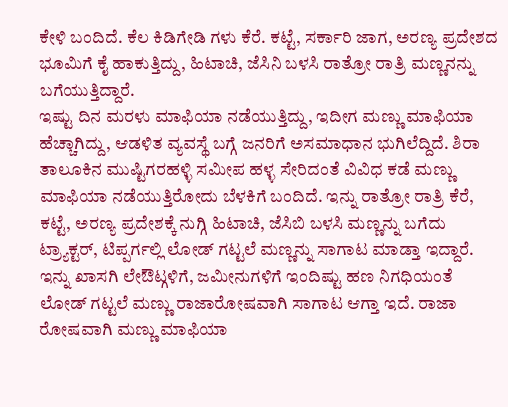ಕೇಳಿ ಬಂದಿದೆ. ಕೆಲ ಕಿಡಿಗೇಡಿ ಗಳು ಕೆರೆ. ಕಟ್ಟೆ, ಸರ್ಕಾರಿ ಜಾಗ, ಅರಣ್ಯ ಪ್ರದೇಶದ ಭೂಮಿಗೆ ಕೈ ಹಾಕುತ್ತಿದ್ದು, ಹಿಟಾಚಿ, ಜೆಸಿನಿ ಬಳಸಿ ರಾತ್ರೋ ರಾತ್ರಿ ಮಣ್ಣನನ್ನು ಬಗೆಯುತ್ತಿದ್ದಾರೆ.
ಇಷ್ಟು ದಿನ ಮರಳು ಮಾಫಿಯಾ ನಡೆಯುತ್ತಿದ್ದು, ಇದೀಗ ಮಣ್ಣು ಮಾಫಿಯಾ ಹೆಚ್ಚಾಗಿದ್ದು, ಆಡಳಿತ ವ್ಯವಸ್ಥೆ ಬಗ್ಗೆ ಜನರಿಗೆ ಅಸಮಾಧಾನ ಭುಗಿಲೆದ್ದಿದೆ. ಶಿರಾ ತಾಲೂಕಿನ ಮುಷ್ಟಿಗರಹಳ್ಳಿ ಸಮೀಪ ಹಳ್ಳ ಸೇರಿದಂತೆ ವಿವಿಧ ಕಡೆ ಮಣ್ಣು ಮಾಫಿಯಾ ನಡೆಯುತ್ತಿರೋದು ಬೆಳಕಿಗೆ ಬಂದಿದೆ. ಇನ್ನು ರಾತ್ರೋ ರಾತ್ರಿ ಕೆರೆ, ಕಟ್ಟೆ, ಅರಣ್ಯ ಪ್ರದೇಶಕ್ಕೆ ನುಗ್ಗಿ ಹಿಟಾಚಿ, ಜೆಸಿಬಿ ಬಳಸಿ ಮಣ್ಣನ್ನು ಬಗೆದು ಟ್ರ್ಯಾಕ್ಟರ್, ಟಿಪ್ಪರ್ಗಲ್ಲಿ ಲೋಡ್ ಗಟ್ಟಲೆ ಮಣ್ಣನ್ನು ಸಾಗಾಟ ಮಾಡ್ತಾ ಇದ್ದಾರೆ. ಇನ್ನು ಖಾಸಗಿ ಲೇಔಟ್ಗಳಿಗೆ, ಜಮೀನುಗಳಿಗೆ ಇಂದಿಷ್ಟು ಹಣ ನಿಗಧಿಯಂತೆ ಲೋಡ್ ಗಟ್ಟಲೆ ಮಣ್ಣು ರಾಜಾರೋಷವಾಗಿ ಸಾಗಾಟ ಆಗ್ತಾ ಇದೆ. ರಾಜಾ ರೋಷವಾಗಿ ಮಣ್ಣು ಮಾಫಿಯಾ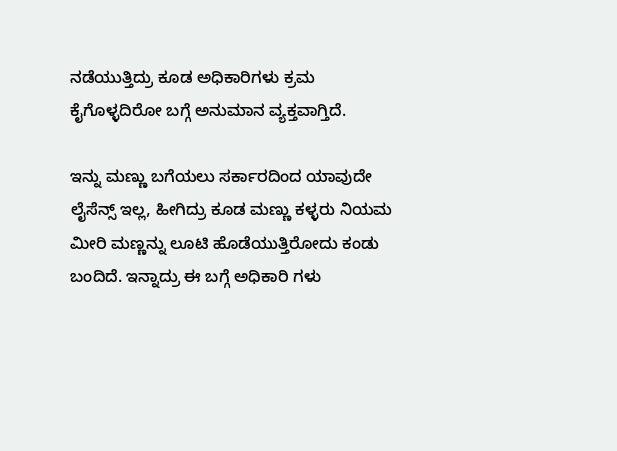ನಡೆಯುತ್ತಿದ್ರು ಕೂಡ ಅಧಿಕಾರಿಗಳು ಕ್ರಮ ಕೈಗೊಳ್ಳದಿರೋ ಬಗ್ಗೆ ಅನುಮಾನ ವ್ಯಕ್ತವಾಗ್ತಿದೆ.

ಇನ್ನು ಮಣ್ಣು ಬಗೆಯಲು ಸರ್ಕಾರದಿಂದ ಯಾವುದೇ ಲೈಸೆನ್ಸ್ ಇಲ್ಲ, ಹೀಗಿದ್ರು ಕೂಡ ಮಣ್ಣು ಕಳ್ಳರು ನಿಯಮ ಮೀರಿ ಮಣ್ಣನ್ನು ಲೂಟಿ ಹೊಡೆಯುತ್ತಿರೋದು ಕಂಡು ಬಂದಿದೆ. ಇನ್ನಾದ್ರು ಈ ಬಗ್ಗೆ ಅಧಿಕಾರಿ ಗಳು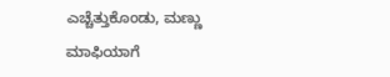ಎಚ್ಚೆತ್ತುಕೊಂಡು, ಮಣ್ಣು ಮಾಫಿಯಾಗೆ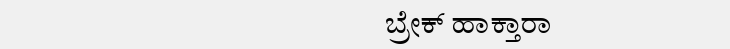ಬ್ರೇಕ್ ಹಾಕ್ತಾರಾ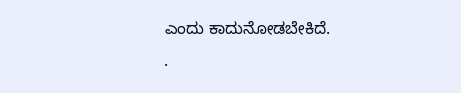ಎಂದು ಕಾದುನೋಡಬೇಕಿದೆ.
.